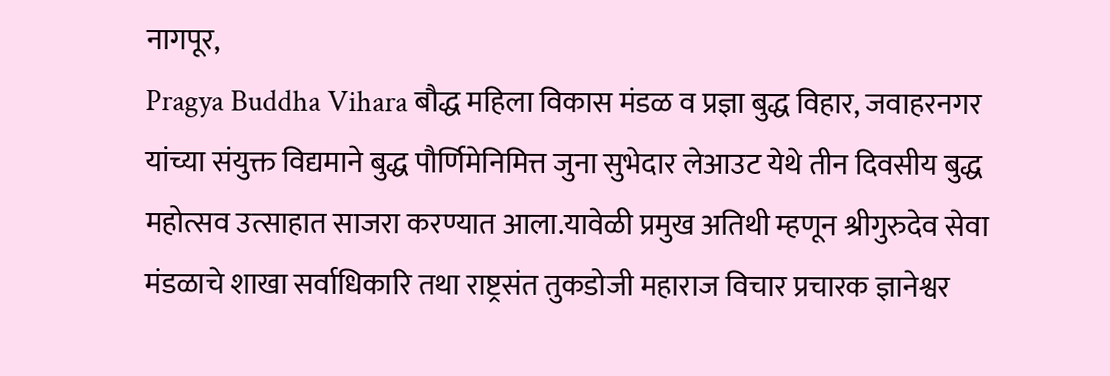नागपूर,
Pragya Buddha Vihara बौद्ध महिला विकास मंडळ व प्रज्ञा बुद्ध विहार, जवाहरनगर यांच्या संयुक्त विद्यमाने बुद्ध पौर्णिमेनिमित्त जुना सुभेदार लेआउट येथे तीन दिवसीय बुद्ध महोत्सव उत्साहात साजरा करण्यात आला.यावेळी प्रमुख अतिथी म्हणून श्रीगुरुदेव सेवा मंडळाचे शाखा सर्वाधिकारि तथा राष्ट्रसंत तुकडोजी महाराज विचार प्रचारक ज्ञानेश्वर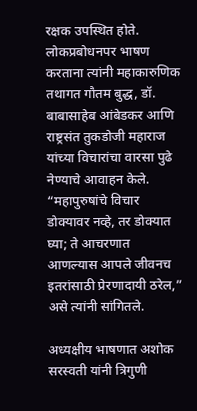रक्षक उपस्थित होते. लोकप्रबोधनपर भाषण करताना त्यांनी महाकारुणिक तथागत गौतम बुद्ध, डॉ. बाबासाहेब आंबेडकर आणि राष्ट्रसंत तुकडोजी महाराज यांच्या विचारांचा वारसा पुढे नेण्याचे आवाहन केले. “महापुरुषांचे विचार डोक्यावर नव्हे, तर डोक्यात घ्या; ते आचरणात आणल्यास आपले जीवनच इतरांसाठी प्रेरणादायी ठरेल,” असे त्यांनी सांगितले.

अध्यक्षीय भाषणात अशोक सरस्वती यांनी त्रिगुणी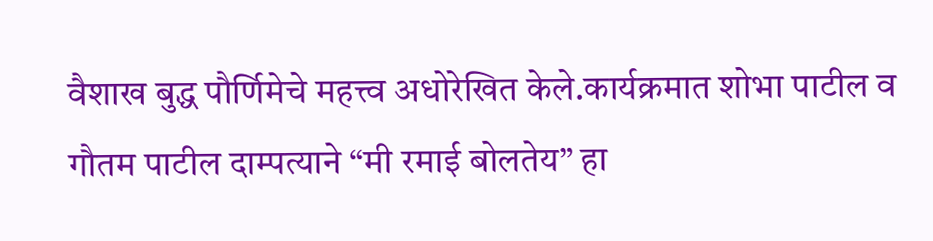वैशाख बुद्ध पौर्णिमेचे महत्त्व अधोरेखित केले.कार्यक्रमात शोभा पाटील व गौतम पाटील दाम्पत्याने “मी रमाई बोलतेय” हा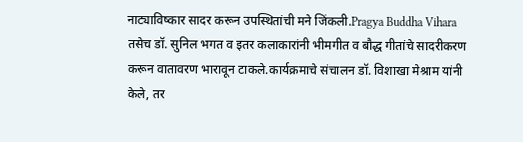नाट्याविष्कार सादर करून उपस्थितांची मने जिंकली.Pragya Buddha Vihara तसेच डॉ. सुनिल भगत व इतर कलाकारांनी भीमगीत व बौद्ध गीतांचे सादरीकरण करून वातावरण भारावून टाकले.कार्यक्रमाचे संचालन डॉ. विशाखा मेश्राम यांनी केले, तर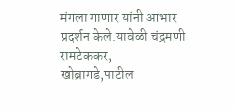मंगला गाणार यांनी आभार प्रदर्शन केले.यावेळी चंद्रमणी रामटेककर, खोब्रागडे,पाटील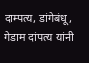दाम्पत्य, डांगेबंधू, गेडाम दांपत्य यांनी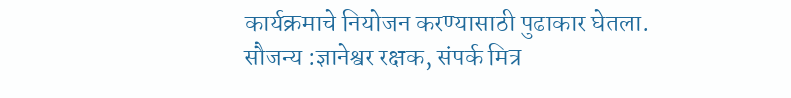कार्यक्रमाचे नियोजन करण्यासाठी पुढाकार घेतला.
सौजन्य :ज्ञानेश्वर रक्षक, संपर्क मित्र